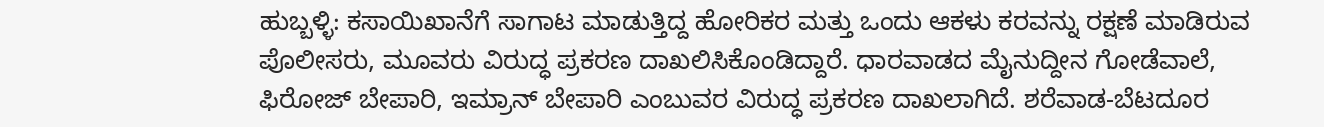ಹುಬ್ಬಳ್ಳಿ: ಕಸಾಯಿಖಾನೆಗೆ ಸಾಗಾಟ ಮಾಡುತ್ತಿದ್ದ ಹೋರಿಕರ ಮತ್ತು ಒಂದು ಆಕಳು ಕರವನ್ನು ರಕ್ಷಣೆ ಮಾಡಿರುವ ಪೊಲೀಸರು, ಮೂವರು ವಿರುದ್ಧ ಪ್ರಕರಣ ದಾಖಲಿಸಿಕೊಂಡಿದ್ದಾರೆ. ಧಾರವಾಡದ ಮೈನುದ್ದೀನ ಗೋಡೆವಾಲೆ, ಫಿರೋಜ್ ಬೇಪಾರಿ, ಇಮ್ರಾನ್ ಬೇಪಾರಿ ಎಂಬುವರ ವಿರುದ್ಧ ಪ್ರಕರಣ ದಾಖಲಾಗಿದೆ. ಶರೆವಾಡ-ಬೆಟದೂರ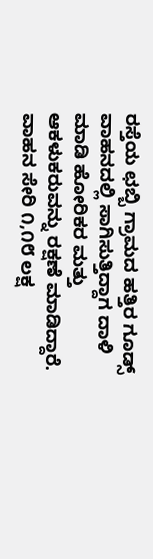ರಸ್ತೆಯ ಛಬ್ಬಿ ಗ್ರಾಮದ ಹತ್ತಿರ ಗೂಡ್ಸ್ ವಾಹನದಲ್ಲಿ ಸಾಗಿಸುತ್ತಿದ್ದಾಗ ದಾಳಿ ಮಾಡಿ ಹೋರಿಕರ ಮತ್ತು ಆಕಳುಕರುವನ್ನು ರಕ್ಷಣೆ ಮಾಡಿದ್ದಾರೆ. ವಾಹನ ಸೇರಿ ೧,೧೮ ಲಕ್ಷ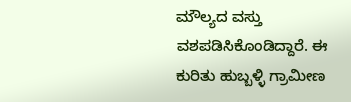ಮೌಲ್ಯದ ವಸ್ತು ವಶಪಡಿಸಿಕೊಂಡಿದ್ದಾರೆ. ಈ ಕುರಿತು ಹುಬ್ಬಳ್ಳಿ ಗ್ರಾಮೀಣ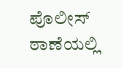ಪೊಲೀಸ್ ಠಾಣೆಯಲ್ಲಿ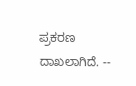ಪ್ರಕರಣ ದಾಖಲಾಗಿದೆ. --